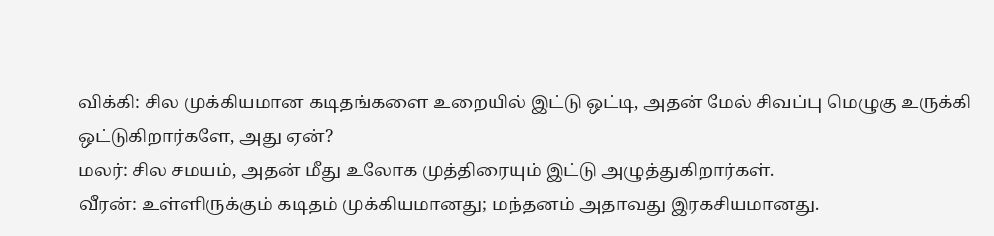விக்கி: சில முக்கியமான கடிதங்களை உறையில் இட்டு ஒட்டி, அதன் மேல் சிவப்பு மெழுகு உருக்கி ஒட்டுகிறார்களே, அது ஏன்?
மலர்: சில சமயம், அதன் மீது உலோக முத்திரையும் இட்டு அழுத்துகிறார்கள்.
வீரன்: உள்ளிருக்கும் கடிதம் முக்கியமானது; மந்தனம் அதாவது இரகசியமானது.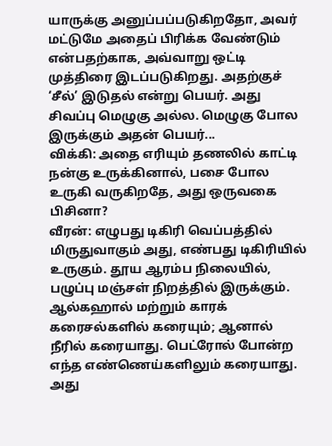யாருக்கு அனுப்பப்படுகிறதோ, அவர் மட்டுமே அதைப் பிரிக்க வேண்டும் என்பதற்காக, அவ்வாறு ஒட்டி முத்திரை இடப்படுகிறது. அதற்குச் ‘சீல்’ இடுதல் என்று பெயர். அது சிவப்பு மெழுகு அல்ல. மெழுகு போல இருக்கும் அதன் பெயர்...
விக்கி: அதை எரியும் தணலில் காட்டி நன்கு உருக்கினால், பசை போல உருகி வருகிறதே, அது ஒருவகை பிசினா?
வீரன்: எழுபது டிகிரி வெப்பத்தில் மிருதுவாகும் அது, எண்பது டிகிரியில் உருகும். தூய ஆரம்ப நிலையில், பழுப்பு மஞ்சள் நிறத்தில் இருக்கும். ஆல்கஹால் மற்றும் காரக் கரைசல்களில் கரையும்; ஆனால் நீரில் கரையாது. பெட்ரோல் போன்ற எந்த எண்ணெய்களிலும் கரையாது.
அது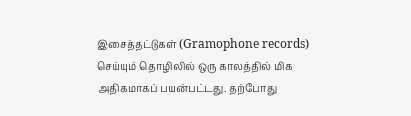இசைத்தட்டுகள் (Gramophone records) செய்யும் தொழிலில் ஒரு காலத்தில் மிக அதிகமாகப் பயன்பட்டது. தற்போது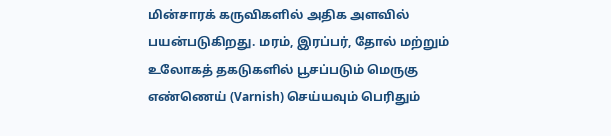மின்சாரக் கருவிகளில் அதிக அளவில் பயன்படுகிறது. மரம், இரப்பர், தோல் மற்றும் உலோகத் தகடுகளில் பூசப்படும் மெருகு எண்ணெய் (Varnish) செய்யவும் பெரிதும்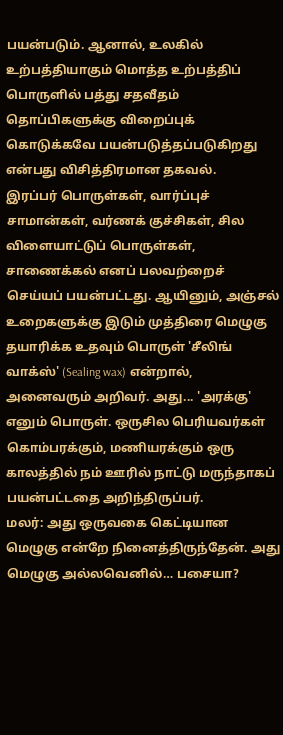பயன்படும். ஆனால், உலகில் உற்பத்தியாகும் மொத்த உற்பத்திப் பொருளில் பத்து சதவீதம் தொப்பிகளுக்கு விறைப்புக் கொடுக்கவே பயன்படுத்தப்படுகிறது என்பது விசித்திரமான தகவல்.
இரப்பர் பொருள்கள், வார்ப்புச் சாமான்கள், வர்ணக் குச்சிகள், சில விளையாட்டுப் பொருள்கள், சாணைக்கல் எனப் பலவற்றைச் செய்யப் பயன்பட்டது. ஆயினும், அஞ்சல் உறைகளுக்கு இடும் முத்திரை மெழுகு தயாரிக்க உதவும் பொருள் 'சீலிங் வாக்ஸ்' (Sealing wax) என்றால், அனைவரும் அறிவர். அது... 'அரக்கு' எனும் பொருள். ஒருசில பெரியவர்கள் கொம்பரக்கும், மணியரக்கும் ஒரு காலத்தில் நம் ஊரில் நாட்டு மருந்தாகப் பயன்பட்டதை அறிந்திருப்பர்.
மலர்: அது ஒருவகை கெட்டியான மெழுகு என்றே நினைத்திருந்தேன். அது மெழுகு அல்லவெனில்… பசையா?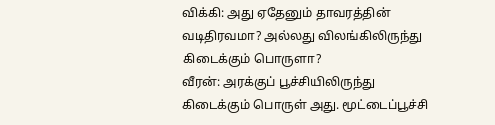விக்கி: அது ஏதேனும் தாவரத்தின் வடிதிரவமா? அல்லது விலங்கிலிருந்து கிடைக்கும் பொருளா?
வீரன்: அரக்குப் பூச்சியிலிருந்து கிடைக்கும் பொருள் அது. மூட்டைப்பூச்சி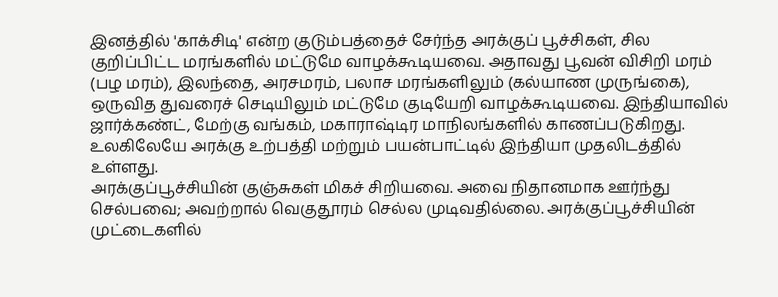இனத்தில் 'காக்சிடி' என்ற குடும்பத்தைச் சேர்ந்த அரக்குப் பூச்சிகள், சில குறிப்பிட்ட மரங்களில் மட்டுமே வாழக்கூடியவை. அதாவது பூவன் விசிறி மரம் (பழ மரம்), இலந்தை, அரசமரம், பலாச மரங்களிலும் (கல்யாண முருங்கை), ஒருவித துவரைச் செடியிலும் மட்டுமே குடியேறி வாழக்கூடியவை. இந்தியாவில் ஜார்க்கண்ட், மேற்கு வங்கம், மகாராஷ்டிர மாநிலங்களில் காணப்படுகிறது. உலகிலேயே அரக்கு உற்பத்தி மற்றும் பயன்பாட்டில் இந்தியா முதலிடத்தில் உள்ளது.
அரக்குப்பூச்சியின் குஞ்சுகள் மிகச் சிறியவை. அவை நிதானமாக ஊர்ந்து செல்பவை; அவற்றால் வெகுதூரம் செல்ல முடிவதில்லை. அரக்குப்பூச்சியின் முட்டைகளில்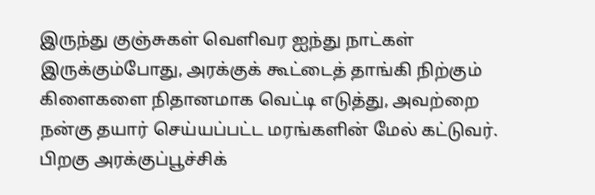இருந்து குஞ்சுகள் வெளிவர ஐந்து நாட்கள் இருக்கும்போது, அரக்குக் கூட்டைத் தாங்கி நிற்கும் கிளைகளை நிதானமாக வெட்டி எடுத்து, அவற்றை நன்கு தயார் செய்யப்பட்ட மரங்களின் மேல் கட்டுவர். பிறகு அரக்குப்பூச்சிக்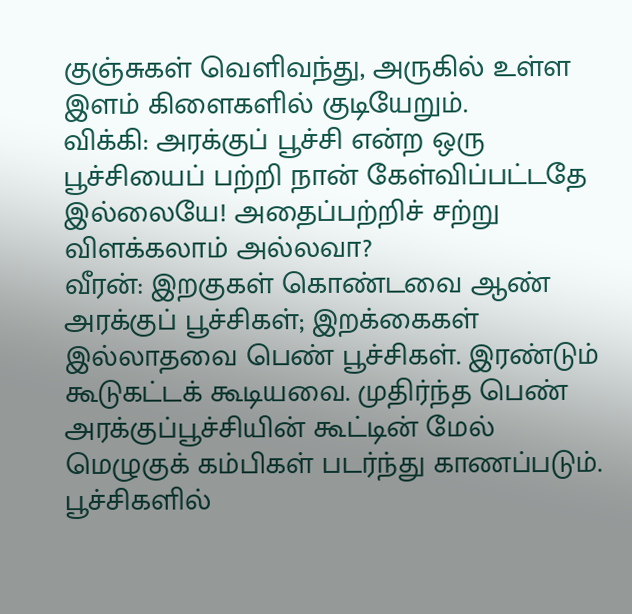குஞ்சுகள் வெளிவந்து, அருகில் உள்ள இளம் கிளைகளில் குடியேறும்.
விக்கி: அரக்குப் பூச்சி என்ற ஒரு பூச்சியைப் பற்றி நான் கேள்விப்பட்டதே இல்லையே! அதைப்பற்றிச் சற்று விளக்கலாம் அல்லவா?
வீரன்: இறகுகள் கொண்டவை ஆண் அரக்குப் பூச்சிகள்; இறக்கைகள் இல்லாதவை பெண் பூச்சிகள். இரண்டும் கூடுகட்டக் கூடியவை. முதிர்ந்த பெண் அரக்குப்பூச்சியின் கூட்டின் மேல் மெழுகுக் கம்பிகள் படர்ந்து காணப்படும். பூச்சிகளில்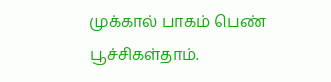முக்கால் பாகம் பெண் பூச்சிகள்தாம்.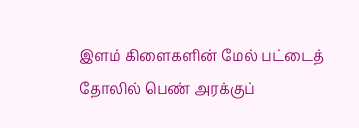இளம் கிளைகளின் மேல் பட்டைத் தோலில் பெண் அரக்குப்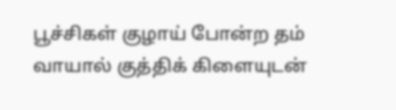பூச்சிகள் குழாய் போன்ற தம் வாயால் குத்திக் கிளையுடன்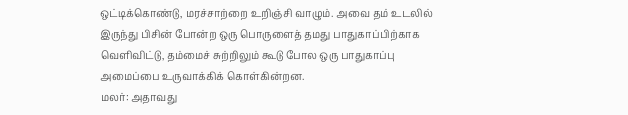ஒட்டிக்கொண்டு, மரச்சாற்றை உறிஞ்சி வாழும். அவை தம் உடலில் இருந்து பிசின் போன்ற ஒரு பொருளைத் தமது பாதுகாப்பிற்காக வெளிவிட்டு, தம்மைச் சுற்றிலும் கூடு போல ஒரு பாதுகாப்பு அமைப்பை உருவாக்கிக் கொள்கின்றன.
மலர்: அதாவது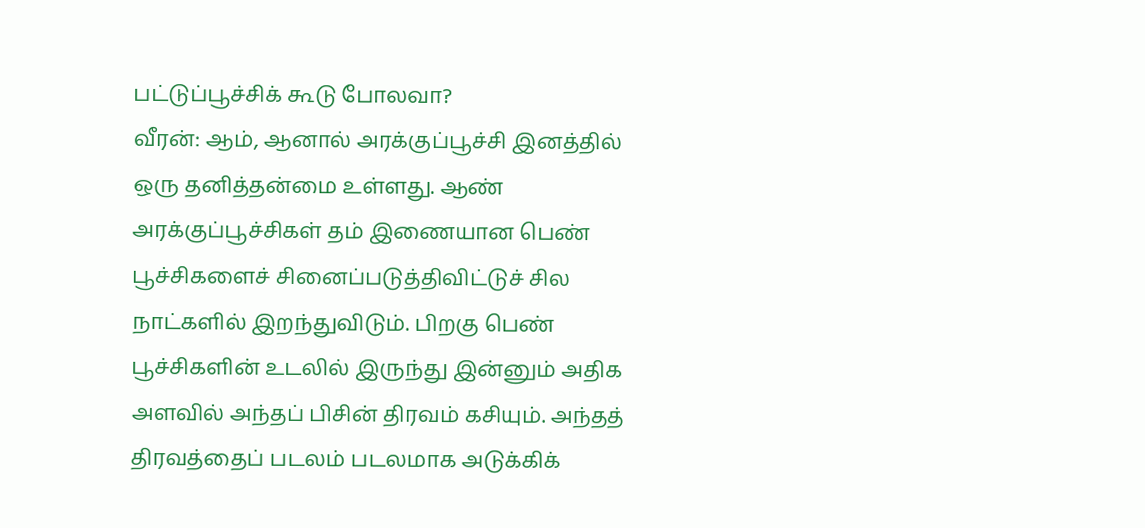பட்டுப்பூச்சிக் கூடு போலவா?
வீரன்: ஆம், ஆனால் அரக்குப்பூச்சி இனத்தில் ஒரு தனித்தன்மை உள்ளது. ஆண் அரக்குப்பூச்சிகள் தம் இணையான பெண் பூச்சிகளைச் சினைப்படுத்திவிட்டுச் சில நாட்களில் இறந்துவிடும். பிறகு பெண் பூச்சிகளின் உடலில் இருந்து இன்னும் அதிக அளவில் அந்தப் பிசின் திரவம் கசியும். அந்தத் திரவத்தைப் படலம் படலமாக அடுக்கிக்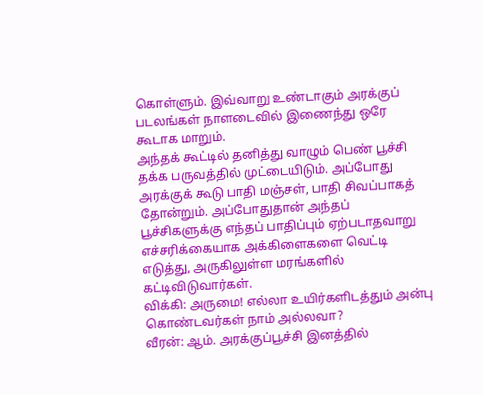கொள்ளும். இவ்வாறு உண்டாகும் அரக்குப் படலங்கள் நாளடைவில் இணைந்து ஒரே கூடாக மாறும்.
அந்தக் கூட்டில் தனித்து வாழும் பெண் பூச்சி தக்க பருவத்தில் முட்டையிடும். அப்போது அரக்குக் கூடு பாதி மஞ்சள், பாதி சிவப்பாகத் தோன்றும். அப்போதுதான் அந்தப் பூச்சிகளுக்கு எந்தப் பாதிப்பும் ஏற்படாதவாறு எச்சரிக்கையாக அக்கிளைகளை வெட்டி எடுத்து, அருகிலுள்ள மரங்களில் கட்டிவிடுவார்கள்.
விக்கி: அருமை! எல்லா உயிர்களிடத்தும் அன்பு கொண்டவர்கள் நாம் அல்லவா?
வீரன்: ஆம். அரக்குப்பூச்சி இனத்தில்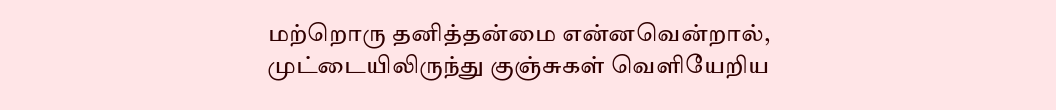மற்றொரு தனித்தன்மை என்னவென்றால், முட்டையிலிருந்து குஞ்சுகள் வெளியேறிய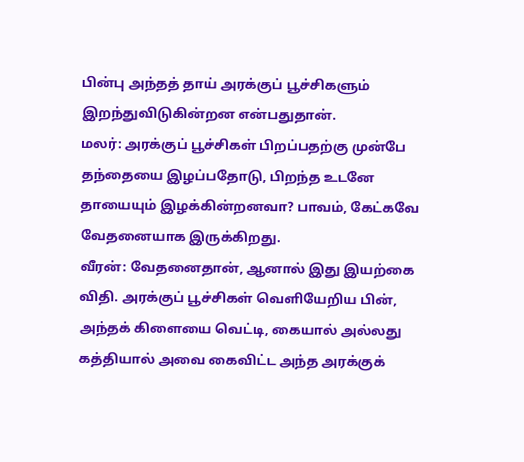பின்பு அந்தத் தாய் அரக்குப் பூச்சிகளும் இறந்துவிடுகின்றன என்பதுதான்.
மலர்: அரக்குப் பூச்சிகள் பிறப்பதற்கு முன்பே தந்தையை இழப்பதோடு, பிறந்த உடனே தாயையும் இழக்கின்றனவா? பாவம், கேட்கவே வேதனையாக இருக்கிறது.
வீரன்: வேதனைதான், ஆனால் இது இயற்கை விதி. அரக்குப் பூச்சிகள் வெளியேறிய பின், அந்தக் கிளையை வெட்டி, கையால் அல்லது கத்தியால் அவை கைவிட்ட அந்த அரக்குக்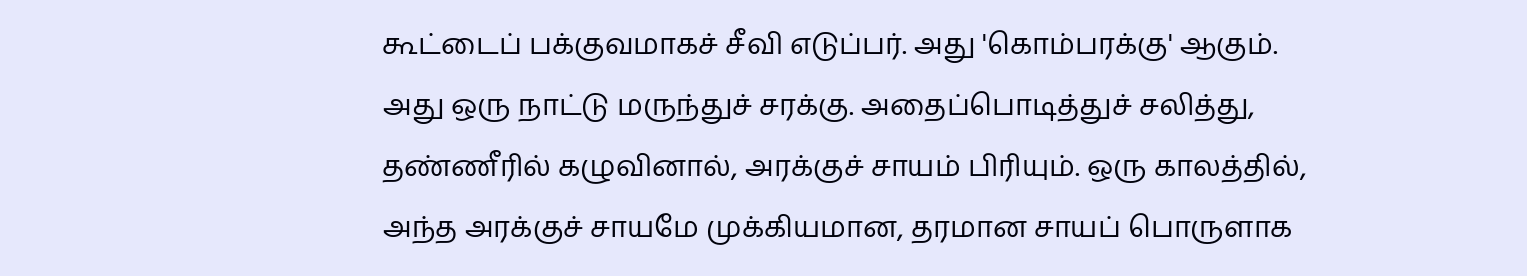கூட்டைப் பக்குவமாகச் சீவி எடுப்பர். அது 'கொம்பரக்கு' ஆகும். அது ஒரு நாட்டு மருந்துச் சரக்கு. அதைப்பொடித்துச் சலித்து, தண்ணீரில் கழுவினால், அரக்குச் சாயம் பிரியும். ஒரு காலத்தில், அந்த அரக்குச் சாயமே முக்கியமான, தரமான சாயப் பொருளாக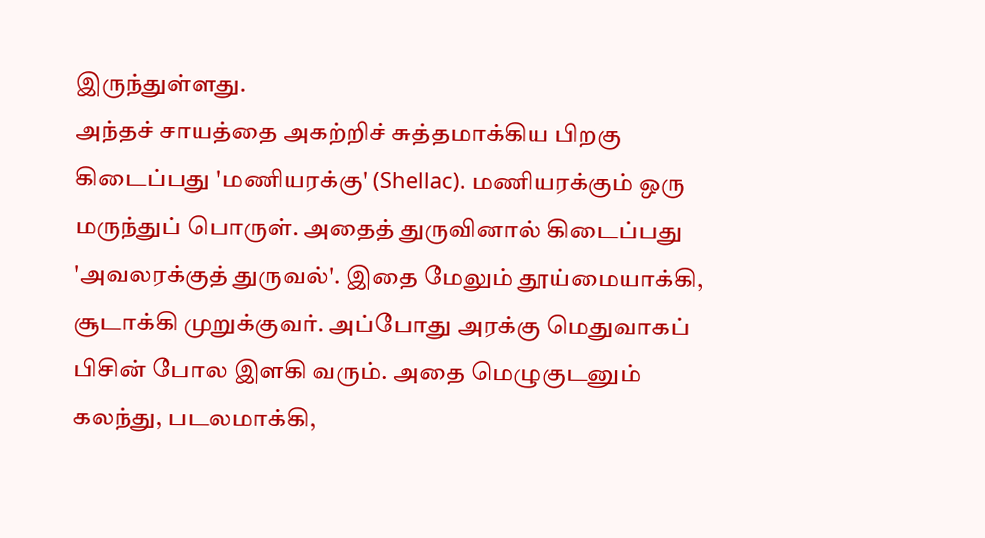இருந்துள்ளது.
அந்தச் சாயத்தை அகற்றிச் சுத்தமாக்கிய பிறகு கிடைப்பது 'மணியரக்கு' (Shellac). மணியரக்கும் ஒரு மருந்துப் பொருள். அதைத் துருவினால் கிடைப்பது 'அவலரக்குத் துருவல்'. இதை மேலும் தூய்மையாக்கி, சூடாக்கி முறுக்குவர். அப்போது அரக்கு மெதுவாகப் பிசின் போல இளகி வரும். அதை மெழுகுடனும் கலந்து, படலமாக்கி,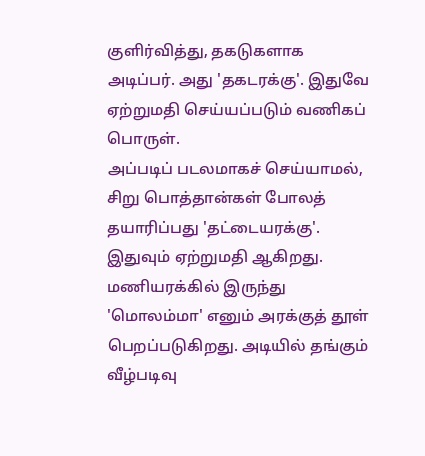குளிர்வித்து, தகடுகளாக அடிப்பர். அது 'தகடரக்கு'. இதுவே ஏற்றுமதி செய்யப்படும் வணிகப் பொருள்.
அப்படிப் படலமாகச் செய்யாமல், சிறு பொத்தான்கள் போலத் தயாரிப்பது 'தட்டையரக்கு'. இதுவும் ஏற்றுமதி ஆகிறது. மணியரக்கில் இருந்து 'மொலம்மா' எனும் அரக்குத் தூள் பெறப்படுகிறது. அடியில் தங்கும் வீழ்படிவு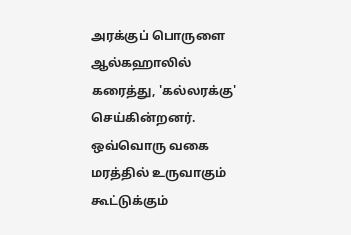அரக்குப் பொருளை ஆல்கஹாலில் கரைத்து, 'கல்லரக்கு' செய்கின்றனர்.
ஒவ்வொரு வகை மரத்தில் உருவாகும் கூட்டுக்கும்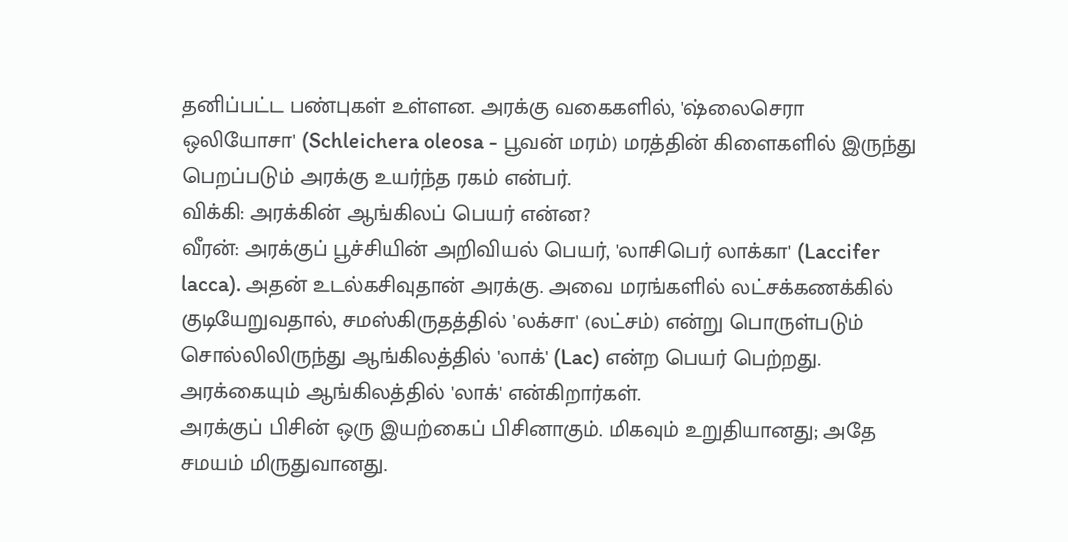தனிப்பட்ட பண்புகள் உள்ளன. அரக்கு வகைகளில், 'ஷ்லைசெரா ஒலியோசா' (Schleichera oleosa - பூவன் மரம்) மரத்தின் கிளைகளில் இருந்து பெறப்படும் அரக்கு உயர்ந்த ரகம் என்பர்.
விக்கி: அரக்கின் ஆங்கிலப் பெயர் என்ன?
வீரன்: அரக்குப் பூச்சியின் அறிவியல் பெயர், 'லாசிபெர் லாக்கா' (Laccifer lacca). அதன் உடல்கசிவுதான் அரக்கு. அவை மரங்களில் லட்சக்கணக்கில் குடியேறுவதால், சமஸ்கிருதத்தில் 'லக்சா' (லட்சம்) என்று பொருள்படும் சொல்லிலிருந்து ஆங்கிலத்தில் 'லாக்' (Lac) என்ற பெயர் பெற்றது. அரக்கையும் ஆங்கிலத்தில் 'லாக்' என்கிறார்கள்.
அரக்குப் பிசின் ஒரு இயற்கைப் பிசினாகும். மிகவும் உறுதியானது; அதே சமயம் மிருதுவானது.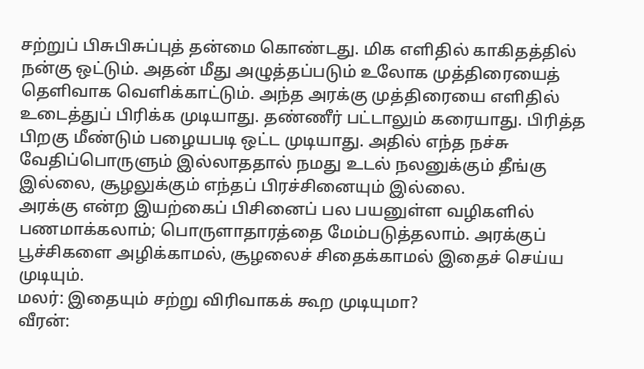சற்றுப் பிசுபிசுப்புத் தன்மை கொண்டது. மிக எளிதில் காகிதத்தில் நன்கு ஒட்டும். அதன் மீது அழுத்தப்படும் உலோக முத்திரையைத் தெளிவாக வெளிக்காட்டும். அந்த அரக்கு முத்திரையை எளிதில் உடைத்துப் பிரிக்க முடியாது. தண்ணீர் பட்டாலும் கரையாது. பிரித்த பிறகு மீண்டும் பழையபடி ஒட்ட முடியாது. அதில் எந்த நச்சு வேதிப்பொருளும் இல்லாததால் நமது உடல் நலனுக்கும் தீங்கு இல்லை, சூழலுக்கும் எந்தப் பிரச்சினையும் இல்லை.
அரக்கு என்ற இயற்கைப் பிசினைப் பல பயனுள்ள வழிகளில் பணமாக்கலாம்; பொருளாதாரத்தை மேம்படுத்தலாம். அரக்குப் பூச்சிகளை அழிக்காமல், சூழலைச் சிதைக்காமல் இதைச் செய்ய முடியும்.
மலர்: இதையும் சற்று விரிவாகக் கூற முடியுமா?
வீரன்: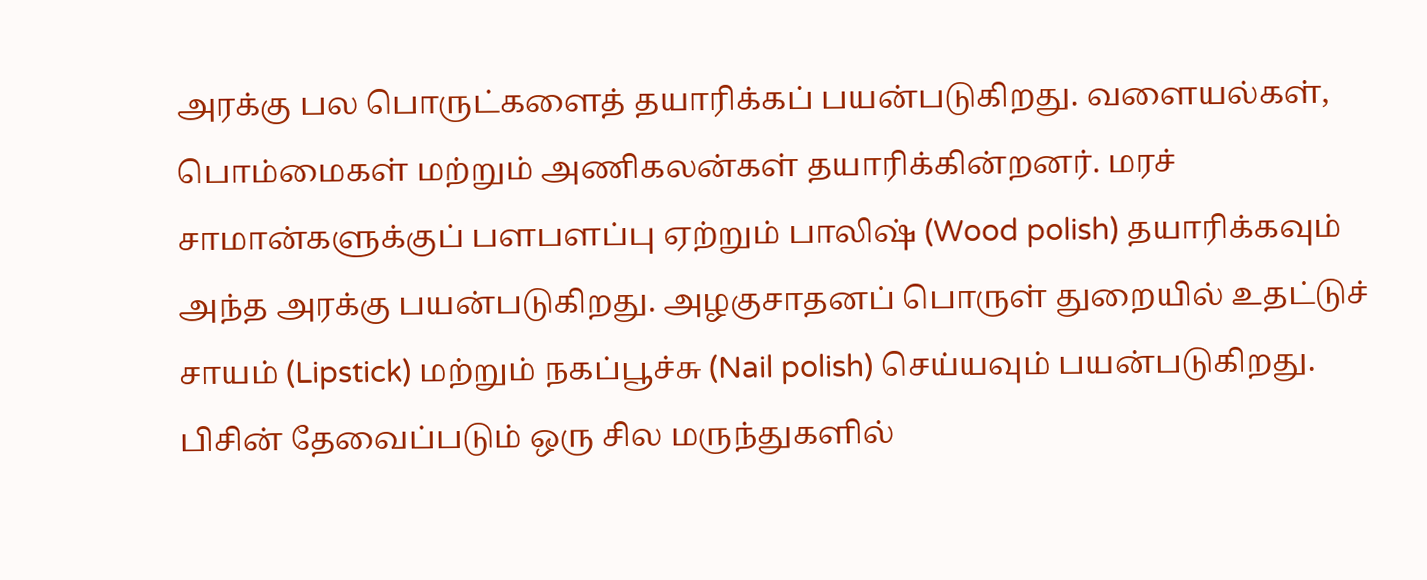அரக்கு பல பொருட்களைத் தயாரிக்கப் பயன்படுகிறது. வளையல்கள், பொம்மைகள் மற்றும் அணிகலன்கள் தயாரிக்கின்றனர். மரச் சாமான்களுக்குப் பளபளப்பு ஏற்றும் பாலிஷ் (Wood polish) தயாரிக்கவும் அந்த அரக்கு பயன்படுகிறது. அழகுசாதனப் பொருள் துறையில் உதட்டுச் சாயம் (Lipstick) மற்றும் நகப்பூச்சு (Nail polish) செய்யவும் பயன்படுகிறது. பிசின் தேவைப்படும் ஒரு சில மருந்துகளில்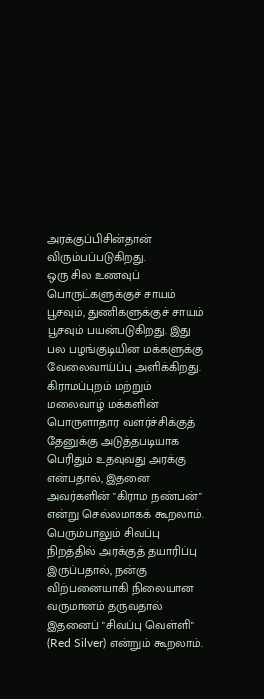அரக்குப்பிசின்தான் விரும்பப்படுகிறது.
ஒரு சில உணவுப் பொருட்களுக்குச் சாயம் பூசவும், துணிகளுக்குச் சாயம் பூசவும் பயன்படுகிறது. இது பல பழங்குடியின மக்களுக்கு வேலைவாய்ப்பு அளிக்கிறது. கிராமப்புறம் மற்றும் மலைவாழ் மக்களின் பொருளாதார வளர்ச்சிக்குத் தேனுக்கு அடுத்தபடியாக பெரிதும் உதவுவது அரக்கு என்பதால், இதனை அவர்களின் "கிராம நண்பன்" என்று செல்லமாகக் கூறலாம். பெரும்பாலும் சிவப்பு நிறத்தில் அரக்குத் தயாரிப்பு இருப்பதால், நன்கு விற்பனையாகி நிலையான வருமானம் தருவதால் இதனைப் "சிவப்பு வெள்ளி" (Red Silver) என்றும் கூறலாம்.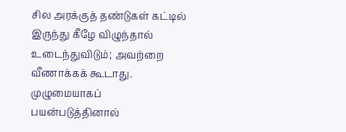சில அரக்குத் தண்டுகள் கட்டில் இருந்து கீழே விழுந்தால் உடைந்துவிடும்; அவற்றை வீணாக்கக் கூடாது. முழுமையாகப் பயன்படுத்தினால்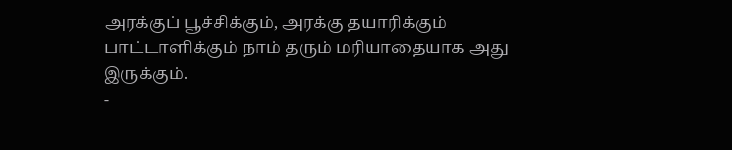அரக்குப் பூச்சிக்கும், அரக்கு தயாரிக்கும் பாட்டாளிக்கும் நாம் தரும் மரியாதையாக அது இருக்கும்.
-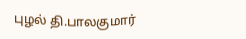புழல் தி.பாலகுமார்